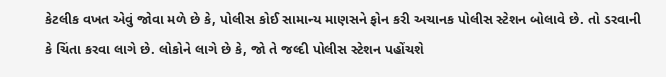કેટલીક વખત એવું જોવા મળે છે કે, પોલીસ કોઈ સામાન્ય માણસને ફોન કરી અચાનક પોલીસ સ્ટેશન બોલાવે છે. તો ડરવાની કે ચિંતા કરવા લાગે છે. લોકોને લાગે છે કે, જો તે જલ્દી પોલીસ સ્ટેશન પહોંચશે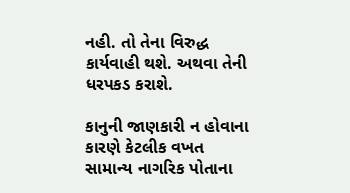નહી. તો તેના વિરુદ્ધ કાર્યવાહી થશે. અથવા તેની ધરપકડ કરાશે.

કાનુની જાણકારી ન હોવાના કારણે કેટલીક વખત સામાન્ય નાગરિક પોતાના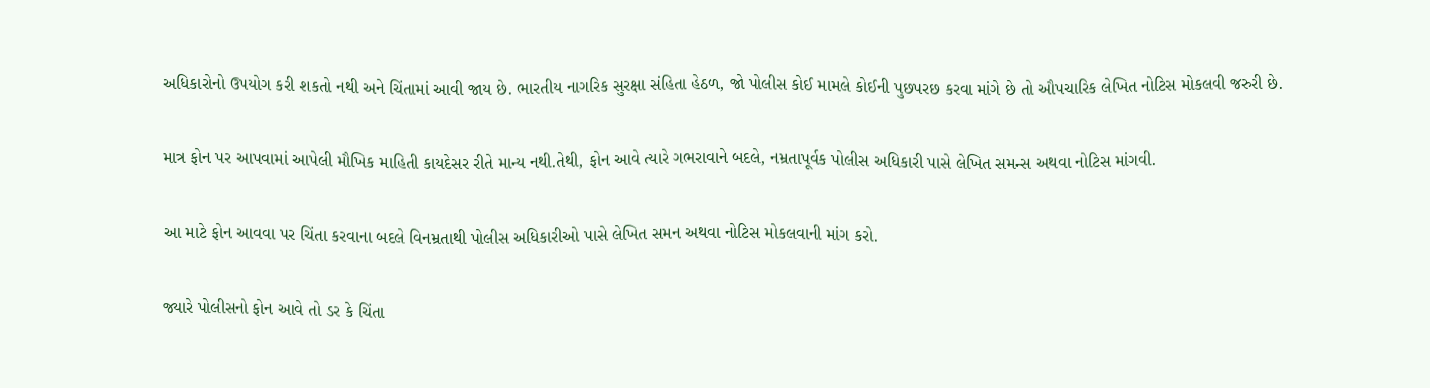અધિકારોનો ઉપયોગ કરી શકતો નથી અને ચિંતામાં આવી જાય છે. ભારતીય નાગરિક સુરક્ષા સંહિતા હેઠળ, જો પોલીસ કોઈ મામલે કોઈની પુછપરછ કરવા માંગે છે તો ઔપચારિક લેખિત નોટિસ મોકલવી જરુરી છે.

માત્ર ફોન પર આપવામાં આપેલી મૌખિક માહિતી કાયદેસર રીતે માન્ય નથી.તેથી, ફોન આવે ત્યારે ગભરાવાને બદલે, નમ્રતાપૂર્વક પોલીસ અધિકારી પાસે લેખિત સમન્સ અથવા નોટિસ માંગવી.

આ માટે ફોન આવવા પર ચિંતા કરવાના બદલે વિનમ્રતાથી પોલીસ અધિકારીઓ પાસે લેખિત સમન અથવા નોટિસ મોકલવાની માંગ કરો.

જ્યારે પોલીસનો ફોન આવે તો ડર કે ચિંતા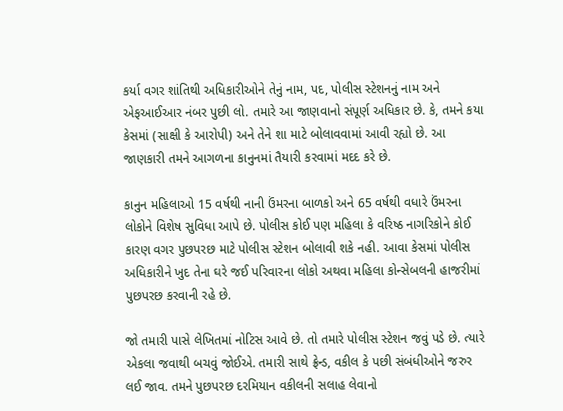કર્યા વગર શાંતિથી અધિકારીઓને તેનું નામ, પદ, પોલીસ સ્ટેશનનું નામ અને એફઆઈઆર નંબર પુછી લો. તમારે આ જાણવાનો સંપૂર્ણ અધિકાર છે. કે, તમને કયા કેસમાં (સાક્ષી કે આરોપી) અને તેને શા માટે બોલાવવામાં આવી રહ્યો છે. આ જાણકારી તમને આગળના કાનુનમાં તૈયારી કરવામાં મદદ કરે છે.

કાનુન મહિલાઓ 15 વર્ષથી નાની ઉંમરના બાળકો અને 65 વર્ષથી વધારે ઉંમરના લોકોને વિશેષ સુવિધા આપે છે. પોલીસ કોઈ પણ મહિલા કે વરિષ્ઠ નાગરિકોને કોઈ કારણ વગર પુછપરછ માટે પોલીસ સ્ટેશન બોલાવી શકે નહી. આવા કેસમાં પોલીસ અધિકારીને ખુદ તેના ઘરે જઈ પરિવારના લોકો અથવા મહિલા કોન્સેબલની હાજરીમાં પુછપરછ કરવાની રહે છે.

જો તમારી પાસે લેખિતમાં નોટિસ આવે છે. તો તમારે પોલીસ સ્ટેશન જવું પડે છે. ત્યારે એકલા જવાથી બચવું જોઈએ. તમારી સાથે ફ્રેન્ડ, વકીલ કે પછી સંબંધીઓને જરુર લઈ જાવ. તમને પુછપરછ દરમિયાન વકીલની સલાહ લેવાનો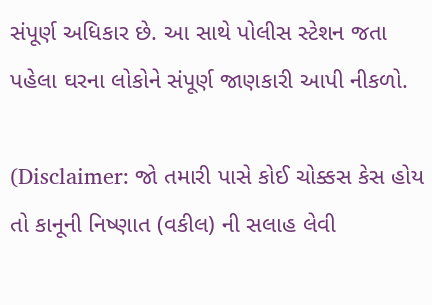સંપૂર્ણ અધિકાર છે. આ સાથે પોલીસ સ્ટેશન જતા પહેલા ઘરના લોકોને સંપૂર્ણ જાણકારી આપી નીકળો.

(Disclaimer: જો તમારી પાસે કોઈ ચોક્કસ કેસ હોય તો કાનૂની નિષ્ણાત (વકીલ) ની સલાહ લેવી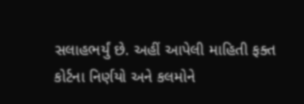સલાહભર્યું છે. અહીં આપેલી માહિતી ફક્ત કોર્ટના નિર્ણયો અને કલમોને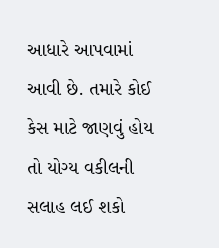આધારે આપવામાં આવી છે. તમારે કોઈ કેસ માટે જાણવું હોય તો યોગ્ય વકીલની સલાહ લઈ શકો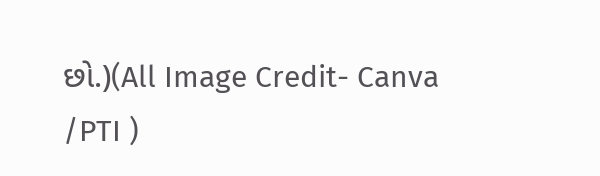છો.)(All Image Credit- Canva /PTI )